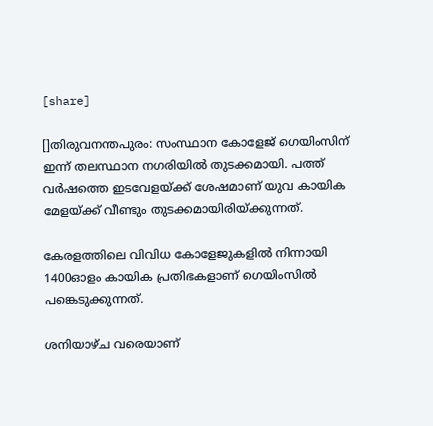[share]

[]തിരുവനന്തപുരം: സംസ്ഥാന കോളേജ് ഗെയിംസിന് ഇന്ന് തലസ്ഥാന നഗരിയില്‍ തുടക്കമായി. പത്ത് വര്‍ഷത്തെ ഇടവേളയ്ക്ക് ശേഷമാണ് യുവ കായിക മേളയ്ക്ക് വീണ്ടും തുടക്കമായിരിയ്ക്കുന്നത്.

കേരളത്തിലെ വിവിധ കോളേജുകളില്‍ നിന്നായി 1400ഓളം കായിക പ്രതിഭകളാണ് ഗെയിംസില്‍ പങ്കെടുക്കുന്നത്.

ശനിയാഴ്ച വരെയാണ്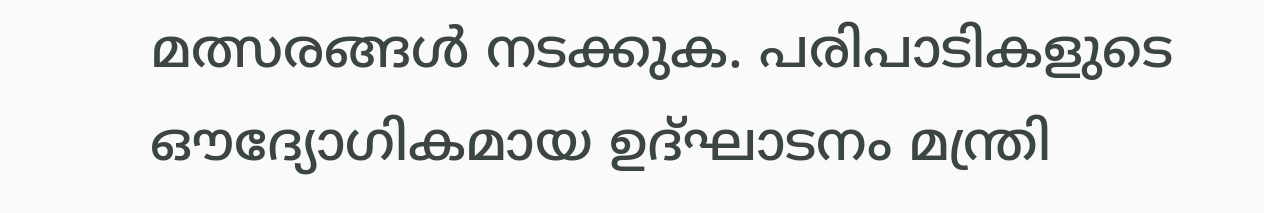മത്സരങ്ങള്‍ നടക്കുക. പരിപാടികളുടെ ഔദ്യോഗികമായ ഉദ്ഘാടനം മന്ത്രി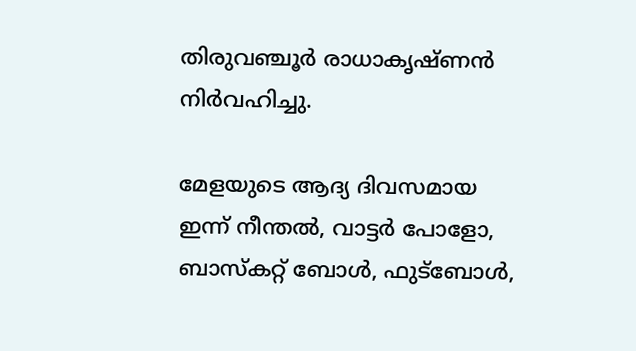തിരുവഞ്ചൂര്‍ രാധാകൃഷ്ണന്‍ നിര്‍വഹിച്ചു.

മേളയുടെ ആദ്യ ദിവസമായ ഇന്ന് നീന്തല്‍, വാട്ടര്‍ പോളോ, ബാസ്‌കറ്റ് ബോള്‍, ഫുട്‌ബോള്‍,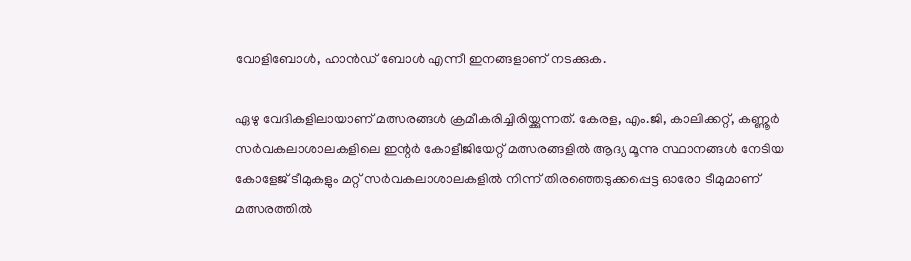വോളിബോള്‍, ഹാന്‍ഡ് ബോള്‍ എന്നീ ഇനങ്ങളാണ് നടക്കുക.

ഏഴു വേദികളിലായാണ് മത്സരങ്ങള്‍ ക്രമീകരിച്ചിരിയ്ക്കുന്നത്. കേരള, എം.ജി, കാലിക്കറ്റ്, കണ്ണൂര്‍ സര്‍വകലാശാലകളിലെ ഇന്റര്‍ കോളീജിയേറ്റ് മത്സരങ്ങളില്‍ ആദ്യ മൂന്നു സ്ഥാനങ്ങള്‍ നേടിയ കോളേജ് ടീമുകളും മറ്റ് സര്‍വകലാശാലകളില്‍ നിന്ന് തിരഞ്ഞെടുക്കപ്പെട്ട ഓരോ ടീമുമാണ് മത്സരത്തില്‍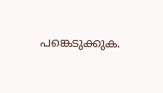പങ്കെടുക്കുക.